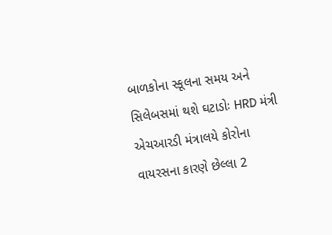બાળકોના સ્કૂલના સમય અને સિલેબસમાં થશે ઘટાડોઃ HRD મંત્રી
એચઆરડી મંત્રાલયે કોરોના વાયરસના કારણે છેલ્લા 2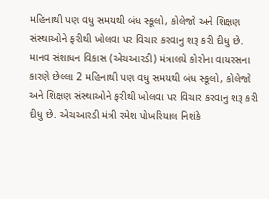મહિનાથી પણ વધુ સમયથી બંધ સ્કૂલો, કોલેજો અને શિક્ષણ સંસ્થાઓને ફરીથી ખોલવા પર વિચાર કરવાનુ શરૂ કરી દીધુ છે.
માનવ સંશાધન વિકાસ (એચઆરડી) મંત્રાલયે કોરોના વાયરસના કારણે છેલ્લા 2 મહિનાથી પણ વધુ સમયથી બંધ સ્કૂલો, કોલેજો અને શિક્ષણ સંસ્થાઓને ફરીથી ખોલવા પર વિચાર કરવાનુ શરૂ કરી દીધુ છે. એચઆરડી મંત્રી રમેશ પોખરિયાલ નિશંકે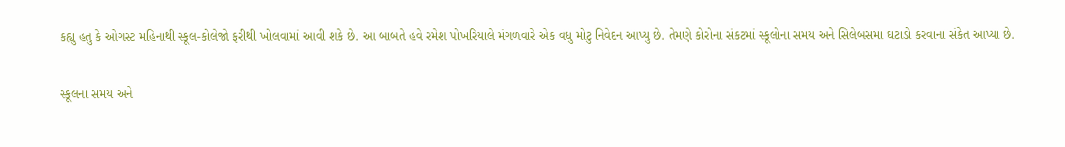કહ્યુ હતુ કે ઓગસ્ટ મહિનાથી સ્કૂલ-કોલેજો ફરીથી ખોલવામાં આવી શકે છે. આ બાબતે હવે રમેશ પોખરિયાલે મંગળવારે એક વધુ મોટુ નિવેદન આપ્યુ છે. તેમણે કોરોના સંકટમાં સ્કૂલોના સમય અને સિલેબસમા ઘટાડો કરવાના સંકેત આપ્યા છે.

સ્કૂલના સમય અને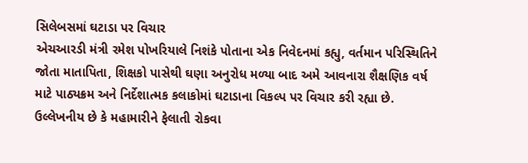સિલેબસમાં ઘટાડા પર વિચાર
એચઆરડી મંત્રી રમેશ પોખરિયાલે નિશંકે પોતાના એક નિવેદનમાં કહ્યુ, વર્તમાન પરિસ્થિતિને જોતા માતાપિતા, શિક્ષકો પાસેથી ઘણા અનુરોધ મળ્યા બાદ અમે આવનારા શૈક્ષણિક વર્ષ માટે પાઠ્યક્રમ અને નિર્દેશાત્મક કલાકોમાં ઘટાડાના વિકલ્પ પર વિચાર કરી રહ્યા છે. ઉલ્લેખનીય છે કે મહામારીને ફેલાતી રોકવા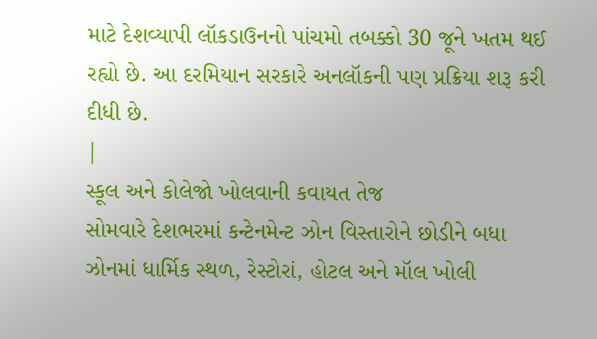માટે દેશવ્યાપી લૉકડાઉનનો પાંચમો તબક્કો 30 જૂને ખતમ થઈ રહ્યો છે. આ દરમિયાન સરકારે અનલૉકની પણ પ્રક્રિયા શરૂ કરી દીધી છે.
|
સ્કૂલ અને કોલેજો ખોલવાની કવાયત તેજ
સોમવારે દેશભરમાં કન્ટેનમેન્ટ ઝોન વિસ્તારોને છોડીને બધા ઝોનમાં ધાર્મિક સ્થળ, રેસ્ટોરાં, હોટલ અને મૉલ ખોલી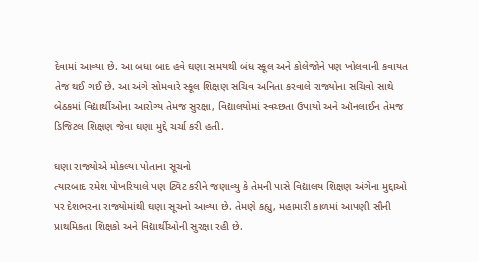દેવામાં આવ્યા છે. આ બધા બાદ હવે ઘણા સમયથી બંધ સ્કૂલ અને કોલેજોને પણ ખોલવાની કવાયત તેજ થઈ ગઈ છે. આ અંગે સોમવારે સ્કૂલ શિક્ષણ સચિવ અનિતા કરવાલે રાજ્યોના સચિવો સાથે બેઠકમાં વિદ્યાર્થીઓના આરોગ્ય તેમજ સુરક્ષા, વિદ્યાલયોમાં સ્વચ્છતા ઉપાયો અને ઑનલાઈન તેમજ ડિજિટલ શિક્ષણ જેવા ઘણા મુદ્દે ચર્ચા કરી હતી.

ઘણા રાજ્યોએ મોકલ્યા પોતાના સૂચનો
ત્યારબાદ રમેશ પોખરિયાલે પણ ટ્વિટ કરીને જણાવ્યુ કે તેમની પાસે વિદ્યાલય શિક્ષણ અંગેના મુદ્દાઓ પર દેશભરના રાજ્યોમાંથી ઘણા સૂચનો આવ્યા છે. તેમણે કહ્યુ, મહામારી કાળમાં આપણી સૌની પ્રાથમિકતા શિક્ષકો અને વિદ્યાર્થીઓની સુરક્ષા રહી છે.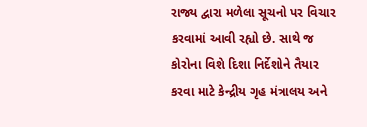રાજ્ય દ્વારા મળેલા સૂચનો પર વિચાર કરવામાં આવી રહ્યો છે. સાથે જ કોરોના વિશે દિશા નિર્દેશોને તૈયાર કરવા માટે કેન્દ્રીય ગૃહ મંત્રાલય અને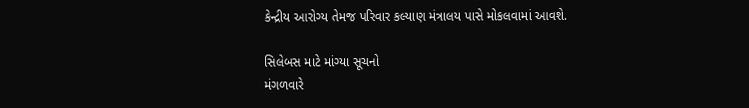કેન્દ્રીય આરોગ્ય તેમજ પરિવાર કલ્યાણ મંત્રાલય પાસે મોકલવામાં આવશે.

સિલેબસ માટે માંગ્યા સૂચનો
મંગળવારે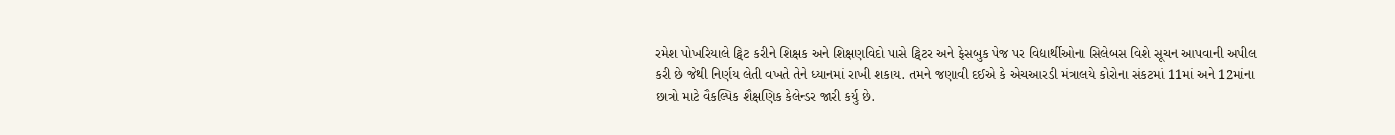રમેશ પોખરિયાલે ટ્વિટ કરીને શિક્ષક અને શિક્ષણવિદો પાસે ટ્વિટર અને ફેસબુક પેજ પર વિદ્યાર્થીઓના સિલેબસ વિશે સૂચન આપવાની અપીલ કરી છે જેથી નિર્ણય લેતી વખતે તેને ધ્યાનમાં રાખી શકાય. તમને જણાવી દઈએ કે એચઆરડી મંત્રાલયે કોરોના સંકટમાં 11માં અને 12માંના છાત્રો માટે વૈકલ્પિક શૈક્ષણિક કેલેન્ડર જારી કર્યુ છે.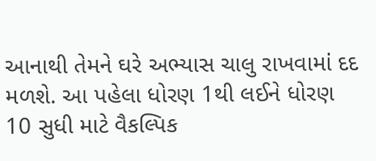આનાથી તેમને ઘરે અભ્યાસ ચાલુ રાખવામાં દદ મળશે. આ પહેલા ધોરણ 1થી લઈને ધોરણ 10 સુધી માટે વૈકલ્પિક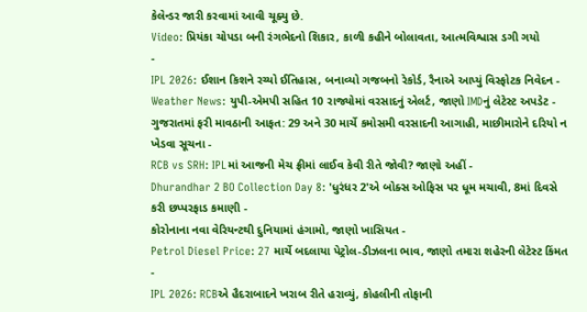કેલેન્ડર જારી કરવામાં આવી ચૂક્યુ છે.
Video: પ્રિયંકા ચોપડા બની રંગભેદનો શિકાર, કાળી કહીને બોલાવતા, આત્મવિશ્વાસ ડગી ગયો
-
IPL 2026: ઈશાન કિશને રચ્યો ઈતિહાસ, બનાવ્યો ગજબનો રેકોર્ડ, રૈનાએ આપ્યું વિસ્ફોટક નિવેદન -
Weather News: યુપી-એમપી સહિત 10 રાજ્યોમાં વરસાદનું એલર્ટ, જાણો IMDનું લેટેસ્ટ અપડેટ -
ગુજરાતમાં ફરી માવઠાની આફત: 29 અને 30 માર્ચે કમોસમી વરસાદની આગાહી, માછીમારોને દરિયો ન ખેડવા સૂચના -
RCB vs SRH: IPLમાં આજની મેચ ફ્રીમાં લાઈવ કેવી રીતે જોવી? જાણો અહીં -
Dhurandhar 2 BO Collection Day 8: 'ધુરંધર 2'એ બોક્સ ઓફિસ પર ધૂમ મચાવી, 8માં દિવસે કરી છપ્પરફાડ કમાણી -
કોરોનાના નવા વેરિયન્ટથી દુનિયામાં હંગામો, જાણો ખાસિયત -
Petrol Diesel Price: 27 માર્ચે બદલાયા પેટ્રોલ-ડીઝલના ભાવ, જાણો તમારા શહેરની લેટેસ્ટ કિંમત -
IPL 2026: RCBએ હૈદરાબાદને ખરાબ રીતે હરાવ્યું, કોહલીની તોફાની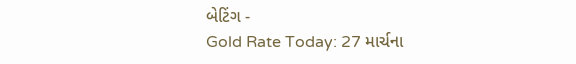બેટિંગ -
Gold Rate Today: 27 માર્ચના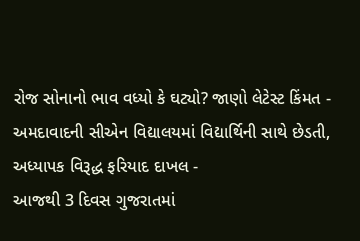રોજ સોનાનો ભાવ વધ્યો કે ઘટ્યો? જાણો લેટેસ્ટ કિંમત -
અમદાવાદની સીએન વિદ્યાલયમાં વિદ્યાર્થિની સાથે છેડતી, અધ્યાપક વિરૂદ્ધ ફરિયાદ દાખલ -
આજથી 3 દિવસ ગુજરાતમાં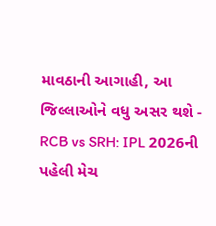માવઠાની આગાહી, આ જિલ્લાઓને વધુ અસર થશે -
RCB vs SRH: IPL 2026ની પહેલી મેચ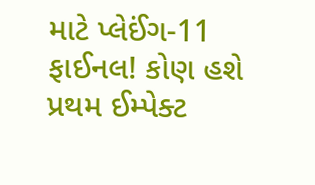માટે પ્લેઈંગ-11 ફાઈનલ! કોણ હશે પ્રથમ ઈમ્પેક્ટ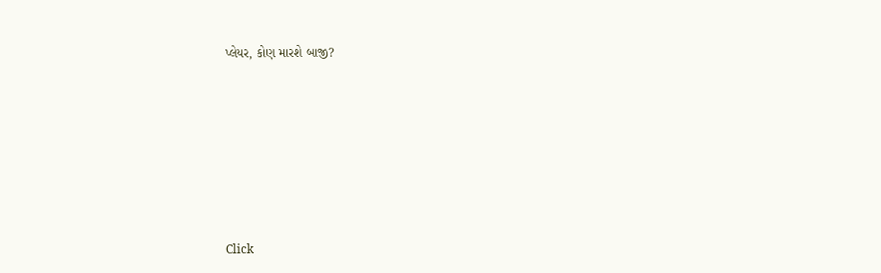પ્લેયર, કોણ મારશે બાજી?








Click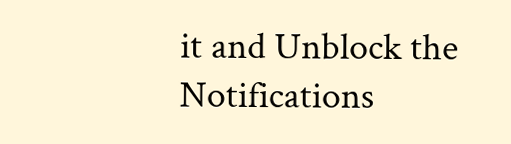it and Unblock the Notifications